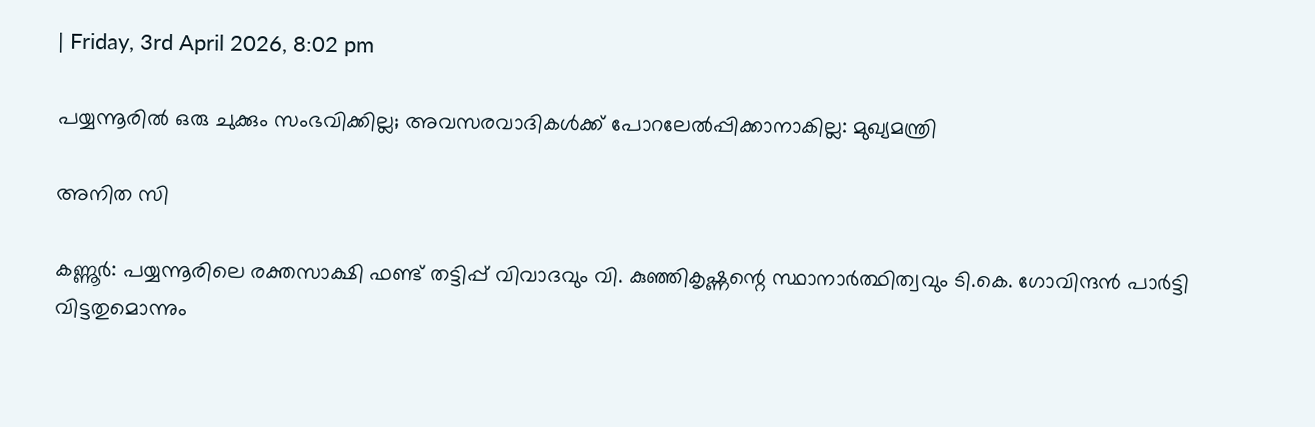| Friday, 3rd April 2026, 8:02 pm

പയ്യന്നൂരില്‍ ഒരു ചുക്കും സംഭവിക്കില്ല; അവസരവാദികള്‍ക്ക് പോറലേല്‍പ്പിക്കാനാകില്ല: മുഖ്യമന്ത്രി

അനിത സി

കണ്ണൂര്‍: പയ്യന്നൂരിലെ രക്തസാക്ഷി ഫണ്ട് തട്ടിപ്പ് വിവാദവും വി. കുഞ്ഞികൃഷ്ണന്റെ സ്ഥാനാര്‍ത്ഥിത്വവും ടി.കെ. ഗോവിന്ദന്‍ പാര്‍ട്ടി വിട്ടതുമൊന്നും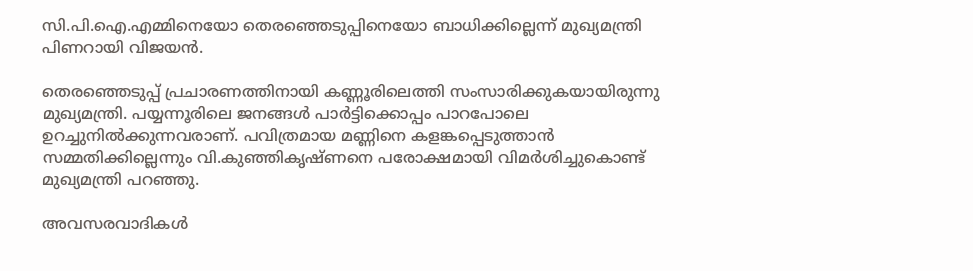സി.പി.ഐ.എമ്മിനെയോ തെരഞ്ഞെടുപ്പിനെയോ ബാധിക്കില്ലെന്ന് മുഖ്യമന്ത്രി പിണറായി വിജയന്‍.

തെരഞ്ഞെടുപ്പ് പ്രചാരണത്തിനായി കണ്ണൂരിലെത്തി സംസാരിക്കുകയായിരുന്നു മുഖ്യമന്ത്രി. പയ്യന്നൂരിലെ ജനങ്ങള്‍ പാര്‍ട്ടിക്കൊപ്പം പാറപോലെ ഉറച്ചുനില്‍ക്കുന്നവരാണ്. പവിത്രമായ മണ്ണിനെ കളങ്കപ്പെടുത്താന്‍ സമ്മതിക്കില്ലെന്നും വി.കുഞ്ഞികൃഷ്ണനെ പരോക്ഷമായി വിമര്‍ശിച്ചുകൊണ്ട് മുഖ്യമന്ത്രി പറഞ്ഞു.

അവസരവാദികള്‍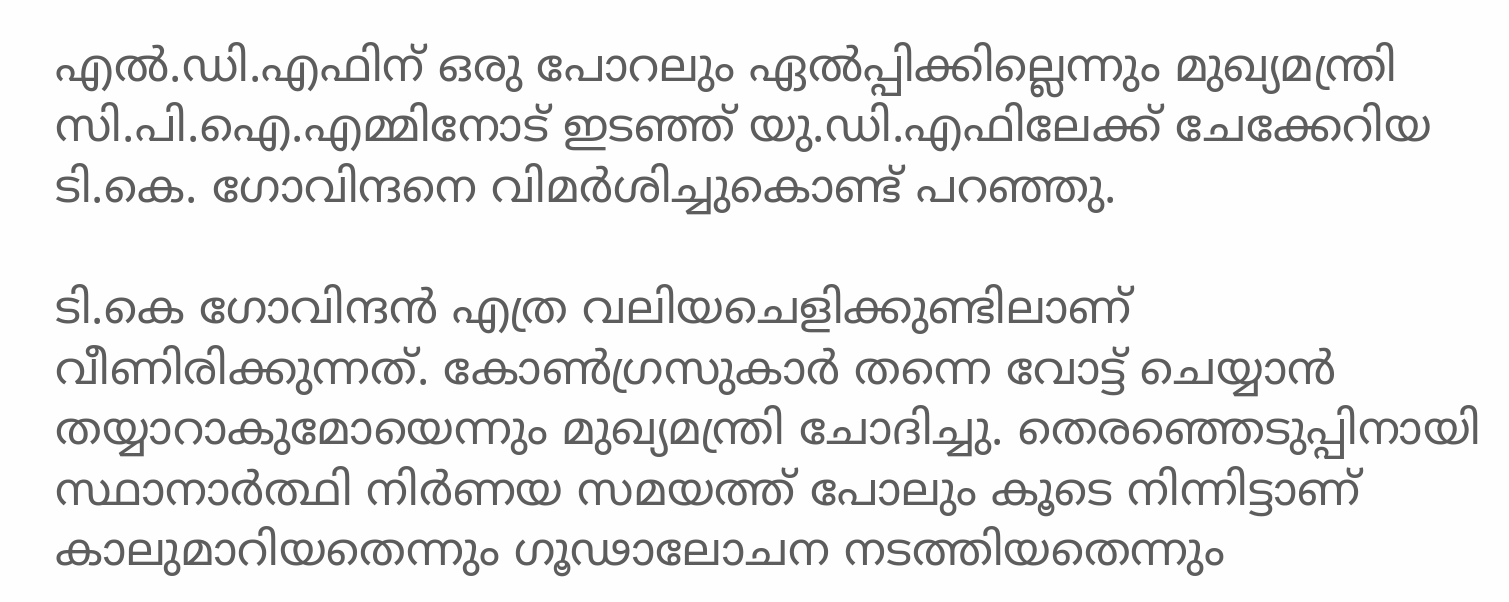എല്‍.ഡി.എഫിന് ഒരു പോറലും ഏല്‍പ്പിക്കില്ലെന്നും മുഖ്യമന്ത്രി സി.പി.ഐ.എമ്മിനോട് ഇടഞ്ഞ് യു.ഡി.എഫിലേക്ക് ചേക്കേറിയ ടി.കെ. ഗോവിന്ദനെ വിമര്‍ശിച്ചുകൊണ്ട് പറഞ്ഞു.

ടി.കെ ഗോവിന്ദന്‍ എത്ര വലിയചെളിക്കുണ്ടിലാണ് വീണിരിക്കുന്നത്. കോണ്‍ഗ്രസുകാര്‍ തന്നെ വോട്ട് ചെയ്യാന്‍ തയ്യാറാകുമോയെന്നും മുഖ്യമന്ത്രി ചോദിച്ചു. തെരഞ്ഞെടുപ്പിനായി സ്ഥാനാര്‍ത്ഥി നിര്‍ണയ സമയത്ത് പോലും കൂടെ നിന്നിട്ടാണ് കാലുമാറിയതെന്നും ഗൂഢാലോചന നടത്തിയതെന്നും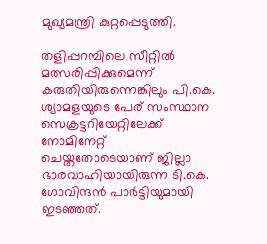മുഖ്യമന്ത്രി കുറ്റപ്പെടുത്തി.

തളിപ്പറമ്പിലെ സീറ്റില്‍ മത്സരിപ്പിക്കുമെന്ന് കരുതിയിരുന്നെങ്കിലും പി.കെ. ശ്യാമളയുടെ പേര് സംസ്ഥാന സെക്രട്ടറിയേറ്റിലേക്ക് നോമിനേറ്റ് ചെയ്തതോടെയാണ് ജില്ലാ ഭാരവാഹിയായിരുന്ന ടി.കെ. ഗോവിന്ദന്‍ പാര്‍ട്ടിയുമായി ഇടഞ്ഞത്.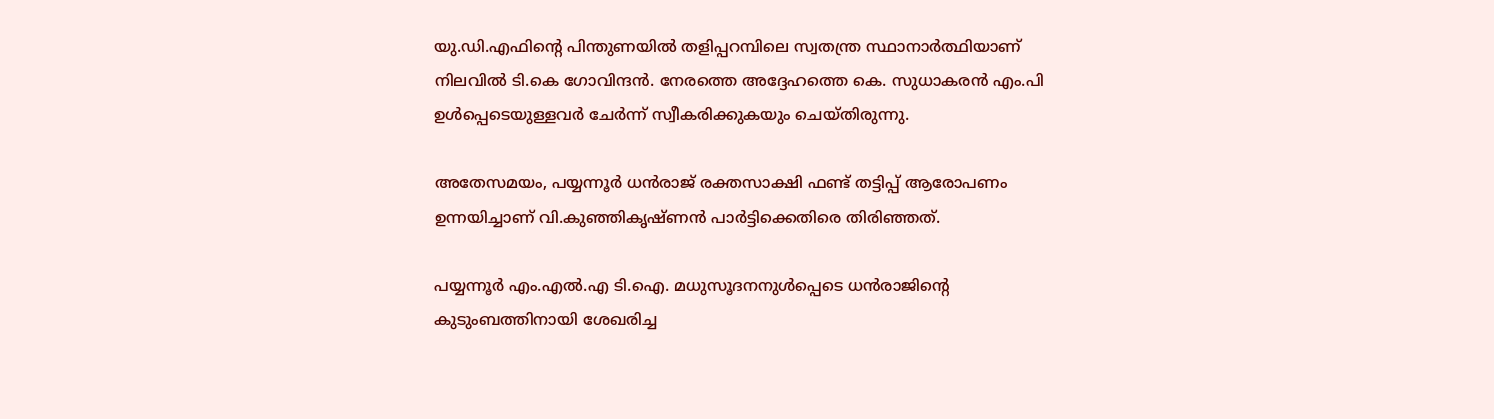യു.ഡി.എഫിന്റെ പിന്തുണയില്‍ തളിപ്പറമ്പിലെ സ്വതന്ത്ര സ്ഥാനാര്‍ത്ഥിയാണ് നിലവില്‍ ടി.കെ ഗോവിന്ദന്‍. നേരത്തെ അദ്ദേഹത്തെ കെ. സുധാകരന്‍ എം.പി ഉള്‍പ്പെടെയുള്ളവര്‍ ചേര്‍ന്ന് സ്വീകരിക്കുകയും ചെയ്തിരുന്നു.

അതേസമയം, പയ്യന്നൂര്‍ ധന്‍രാജ് രക്തസാക്ഷി ഫണ്ട് തട്ടിപ്പ് ആരോപണം ഉന്നയിച്ചാണ് വി.കുഞ്ഞികൃഷ്ണന്‍ പാര്‍ട്ടിക്കെതിരെ തിരിഞ്ഞത്.

പയ്യന്നൂര്‍ എം.എല്‍.എ ടി.ഐ. മധുസൂദനനുള്‍പ്പെടെ ധന്‍രാജിന്റെ കുടുംബത്തിനായി ശേഖരിച്ച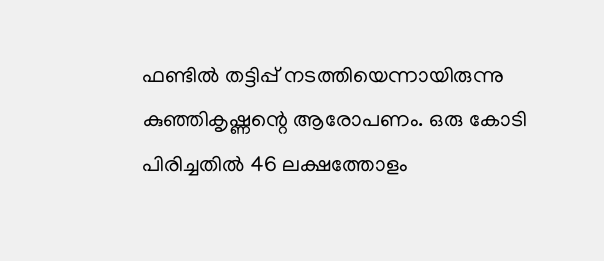ഫണ്ടില്‍ തട്ടിപ്പ് നടത്തിയെന്നായിരുന്നു കുഞ്ഞികൃഷ്ണന്റെ ആരോപണം. ഒരു കോടി പിരിച്ചതില്‍ 46 ലക്ഷത്തോളം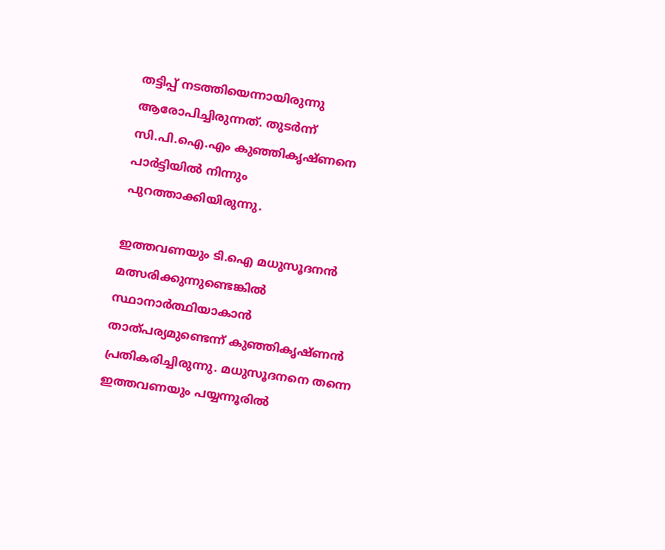തട്ടിപ്പ് നടത്തിയെന്നായിരുന്നു ആരോപിച്ചിരുന്നത്. തുടര്‍ന്ന് സി.പി.ഐ.എം കുഞ്ഞികൃഷ്ണനെ പാര്‍ട്ടിയില്‍ നിന്നും പുറത്താക്കിയിരുന്നു.

ഇത്തവണയും ടി.ഐ മധുസൂദനന്‍ മത്സരിക്കുന്നുണ്ടെങ്കില്‍ സ്ഥാനാര്‍ത്ഥിയാകാന്‍ താത്പര്യമുണ്ടെന്ന് കുഞ്ഞികൃഷ്ണന്‍ പ്രതികരിച്ചിരുന്നു. മധുസൂദനനെ തന്നെ ഇത്തവണയും പയ്യന്നൂരില്‍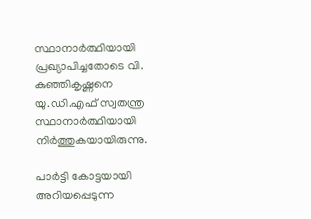സ്ഥാനാര്‍ത്ഥിയായി പ്രഖ്യാപിച്ചതോടെ വി. കുഞ്ഞികൃഷ്ണനെ യു.ഡി.എഫ് സ്വതന്ത്ര സ്ഥാനാര്‍ത്ഥിയായി നിര്‍ത്തുകയായിരുന്നു.

പാര്‍ട്ടി കോട്ടയായി അറിയപ്പെടുന്ന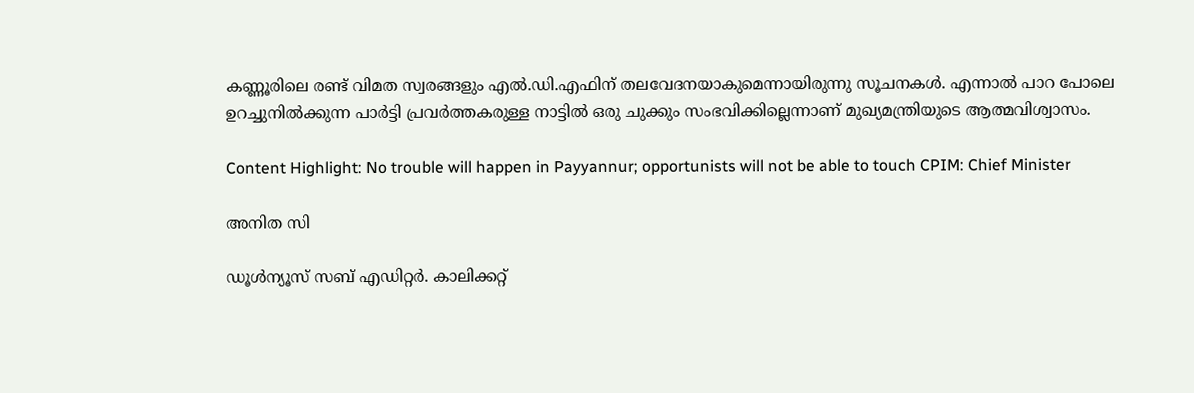കണ്ണൂരിലെ രണ്ട് വിമത സ്വരങ്ങളും എല്‍.ഡി.എഫിന് തലവേദനയാകുമെന്നായിരുന്നു സൂചനകള്‍. എന്നാല്‍ പാറ പോലെ ഉറച്ചുനില്‍ക്കുന്ന പാര്‍ട്ടി പ്രവര്‍ത്തകരുള്ള നാട്ടില്‍ ഒരു ചുക്കും സംഭവിക്കില്ലെന്നാണ് മുഖ്യമന്ത്രിയുടെ ആത്മവിശ്വാസം.

Content Highlight: No trouble will happen in Payyannur; opportunists will not be able to touch CPIM: Chief Minister

അനിത സി

ഡൂള്‍ന്യൂസ് സബ് എഡിറ്റര്‍. കാലിക്കറ്റ്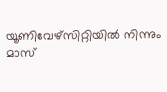യൂണിവേഴ്‌സിറ്റിയില്‍ നിന്നും മാസ്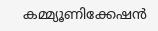കമ്മ്യൂണിക്കേഷന്‍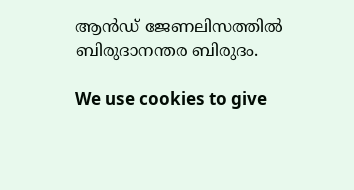ആന്‍ഡ് ജേണലിസത്തില്‍ ബിരുദാനന്തര ബിരുദം.

We use cookies to give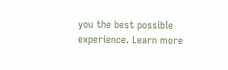you the best possible experience. Learn more